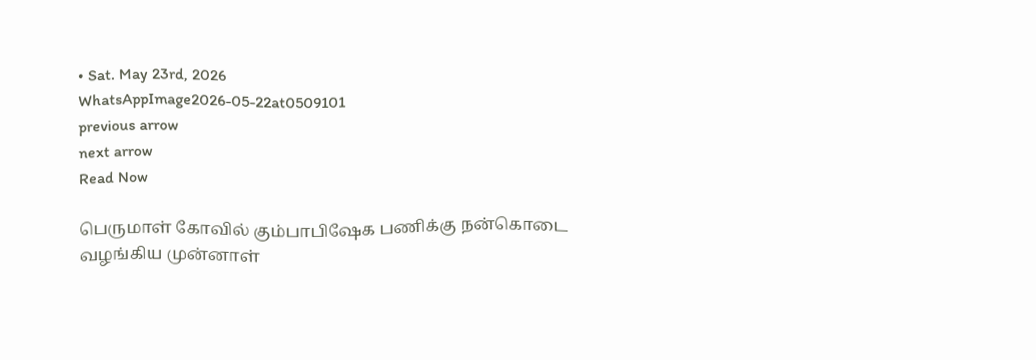• Sat. May 23rd, 2026
WhatsAppImage2026-05-22at0509101
previous arrow
next arrow
Read Now

பெருமாள் கோவில் கும்பாபிஷேக பணிக்கு நன்கொடை வழங்கிய முன்னாள்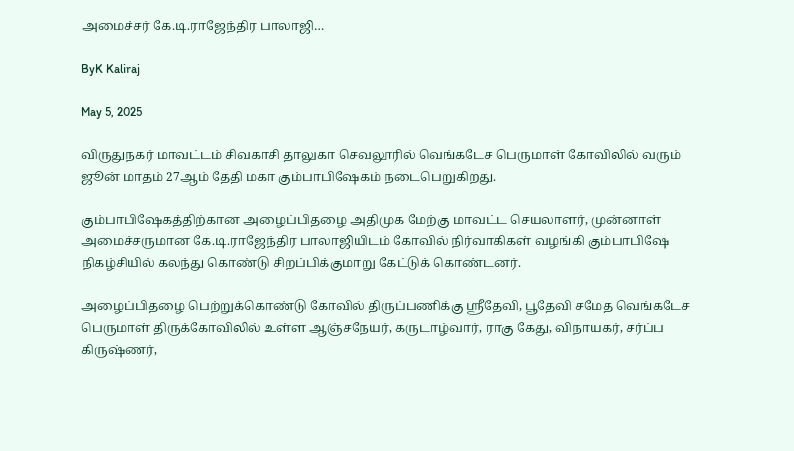அமைச்சர் கே.டி.ராஜேந்திர பாலாஜி…

ByK Kaliraj

May 5, 2025

விருதுநகர் மாவட்டம் சிவகாசி தாலுகா செவலூரில் வெங்கடேச பெருமாள் கோவிலில் வரும் ஜூன் மாதம் 27ஆம் தேதி மகா கும்பாபிஷேகம் நடைபெறுகிறது.

கும்பாபிஷேகத்திற்கான அழைப்பிதழை அதிமுக மேற்கு மாவட்ட செயலாளர், முன்னாள் அமைச்சருமான கே.டி.ராஜேந்திர பாலாஜியிடம் கோவில் நிர்வாகிகள் வழங்கி கும்பாபிஷே நிகழ்சியில் கலந்து கொண்டு சிறப்பிக்குமாறு கேட்டுக் கொண்டனர்.

அழைப்பிதழை பெற்றுக்கொண்டு கோவில் திருப்பணிக்கு ஸ்ரீதேவி, பூதேவி சமேத வெங்கடேச பெருமாள் திருக்கோவிலில் உள்ள ஆஞ்சநேயர், கருடாழ்வார், ராகு கேது, விநாயகர், சர்ப்ப கிருஷ்ணர்,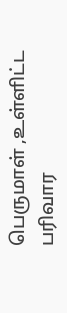பெருமாள் ,உள்ளிட்ட பரிவார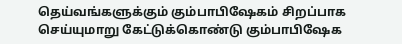தெய்வங்களுக்கும் கும்பாபிஷேகம் சிறப்பாக செய்யுமாறு கேட்டுக்கொண்டு கும்பாபிஷேக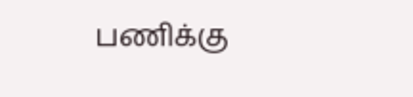பணிக்கு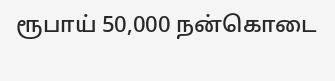ரூபாய் 50,000 நன்கொடை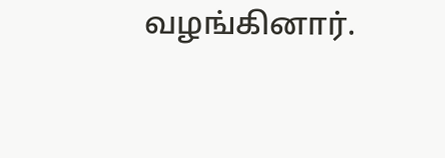வழங்கினார்.